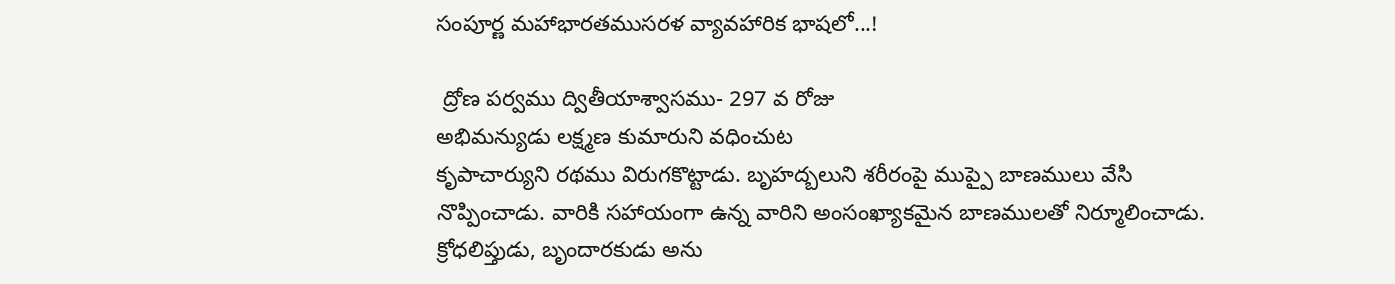సంపూర్ణ మహాభారతముసరళ వ్యావహారిక భాషలో...!

 ద్రోణ పర్వము ద్వితీయాశ్వాసము- 297 వ రోజు
అభిమన్యుడు లక్ష్మణ కుమారుని వధించుట
కృపాచార్యుని రథము విరుగకొట్టాడు. బృహద్బలుని శరీరంపై ముప్పై బాణములు వేసి నొప్పించాడు. వారికి సహాయంగా ఉన్న వారిని అంసంఖ్యాకమైన బాణములతో నిర్మూలించాడు. క్రోధలిప్తుడు, బృందారకుడు అను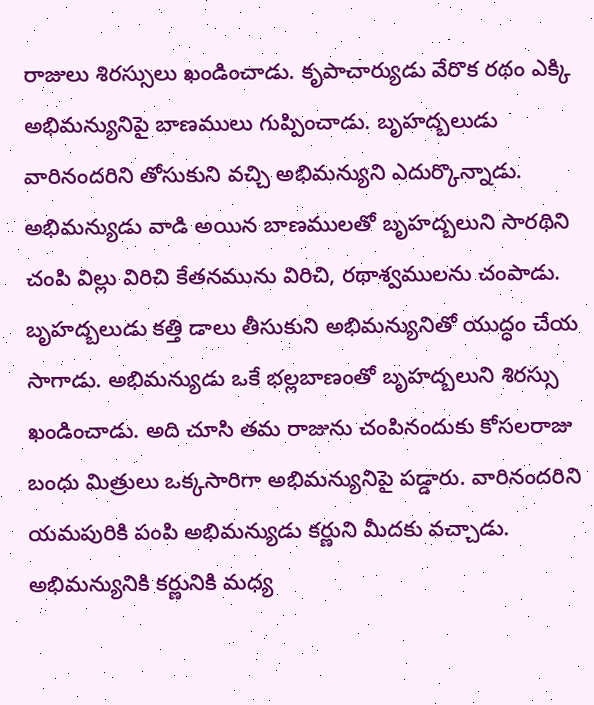రాజులు శిరస్సులు ఖండించాడు. కృపాచార్యుడు వేరొక రథం ఎక్కి అభిమన్యునిపై బాణములు గుప్పించాడు. బృహద్బలుడు వారినందరిని తోసుకుని వచ్చి అభిమన్యుని ఎదుర్కొన్నాడు. అభిమన్యుడు వాడి అయిన బాణములతో బృహద్బలుని సారథిని చంపి విల్లు విరిచి కేతనమును విరిచి, రథాశ్వములను చంపాడు. బృహద్బలుడు కత్తి డాలు తీసుకుని అభిమన్యునితో యుద్ధం చేయ సాగాడు. అభిమన్యుడు ఒకే భల్లబాణంతో బృహద్బలుని శిరస్సు ఖండించాడు. అది చూసి తమ రాజును చంపినందుకు కోసలరాజు బంధు మిత్రులు ఒక్కసారిగా అభిమన్యునిపై పడ్డారు. వారినందరిని యమపురికి పంపి అభిమన్యుడు కర్ణుని మీదకు వచ్చాడు. అభిమన్యునికి కర్ణునికి మధ్య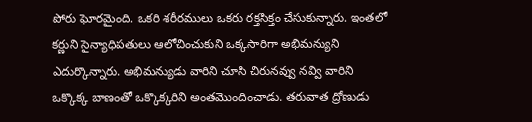పోరు ఘోరమైంది. ఒకరి శరీరములు ఒకరు రక్తసిక్తం చేసుకున్నారు. ఇంతలో కర్ణుని సైన్యాధిపతులు ఆలోచించుకుని ఒక్కసారిగా అభిమన్యుని ఎదుర్కొన్నారు. అభిమన్యుడు వారిని చూసి చిరునవ్వు నవ్వి వారిని ఒక్కొక్క బాణంతో ఒక్కొక్కరిని అంతమొందించాడు. తరువాత ద్రోణుడు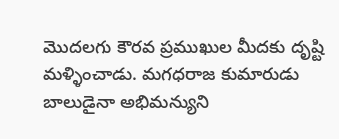మొదలగు కౌరవ ప్రముఖుల మీదకు దృష్టి మళ్ళించాడు. మగధరాజ కుమారుడు బాలుడైనా అభిమన్యుని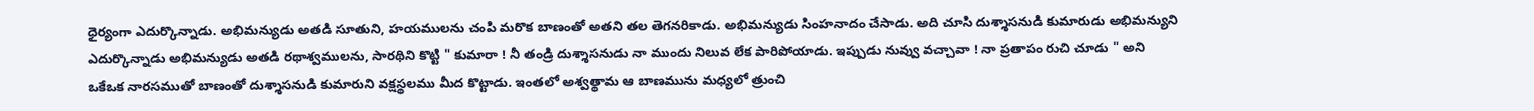ధైర్యంగా ఎదుర్కొన్నాడు. అభిమన్యుడు అతడి సూతుని, హయములను చంపి మరొక బాణంతో అతని తల తెగనరికాడు. అభిమన్యుడు సింహనాదం చేసాడు. అది చూసి దుశ్శాసనుడి కుమారుడు అభిమన్యుని ఎదుర్కొన్నాడు అభిమన్యుడు అతడి రథాశ్వములను, సారథిని కొట్టి " కుమారా ! నీ తండ్రి దుశ్శాసనుడు నా ముందు నిలువ లేక పారిపోయాడు. ఇప్పుడు నువ్వు వచ్చావా ! నా ప్రతాపం రుచి చూడు " అని ఒకేఒక నారసముతో బాణంతో దుశ్శాసనుడి కుమారుని వక్షస్థలము మీద కొట్టాడు. ఇంతలో అశ్వత్థామ ఆ బాణమును మధ్యలో త్రుంచి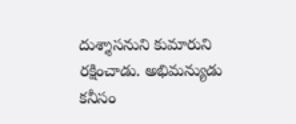దుశ్శాసనుని కుమారుని రక్షించాడు. అభిమన్యుడు కనీసం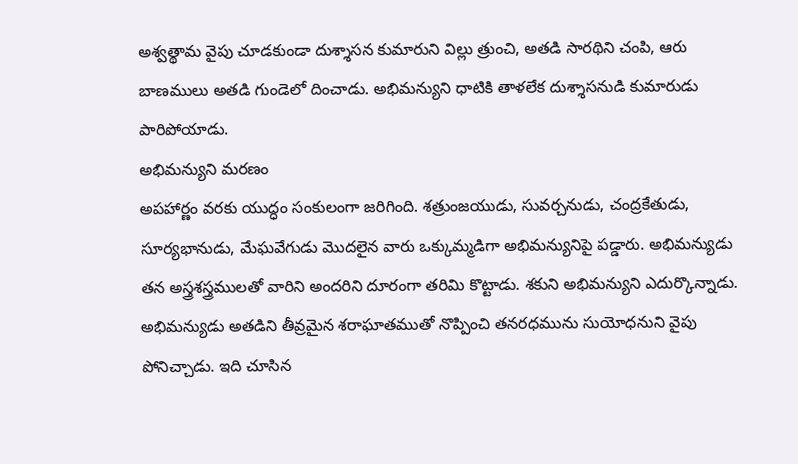అశ్వత్థామ వైపు చూడకుండా దుశ్శాసన కుమారుని విల్లు త్రుంచి, అతడి సారథిని చంపి, ఆరు బాణములు అతడి గుండెలో దించాడు. అభిమన్యుని ధాటికి తాళలేక దుశ్శాసనుడి కుమారుడు పారిపోయాడు.
అభిమన్యుని మరణం
అపహార్ణం వరకు యుద్ధం సంకులంగా జరిగింది. శత్రుంజయుడు, సువర్చనుడు, చంద్రకేతుడు, సూర్యభానుడు, మేఘవేగుడు మొదలైన వారు ఒక్కుమ్మడిగా అభిమన్యునిపై పడ్డారు. అభిమన్యుడు తన అస్త్రశస్త్రములతో వారిని అందరిని దూరంగా తరిమి కొట్టాడు. శకుని అభిమన్యుని ఎదుర్కొన్నాడు. అభిమన్యుడు అతడిని తీవ్రమైన శరాఘాతముతో నొప్పించి తనరధమును సుయోధనుని వైపు పోనిచ్చాడు. ఇది చూసిన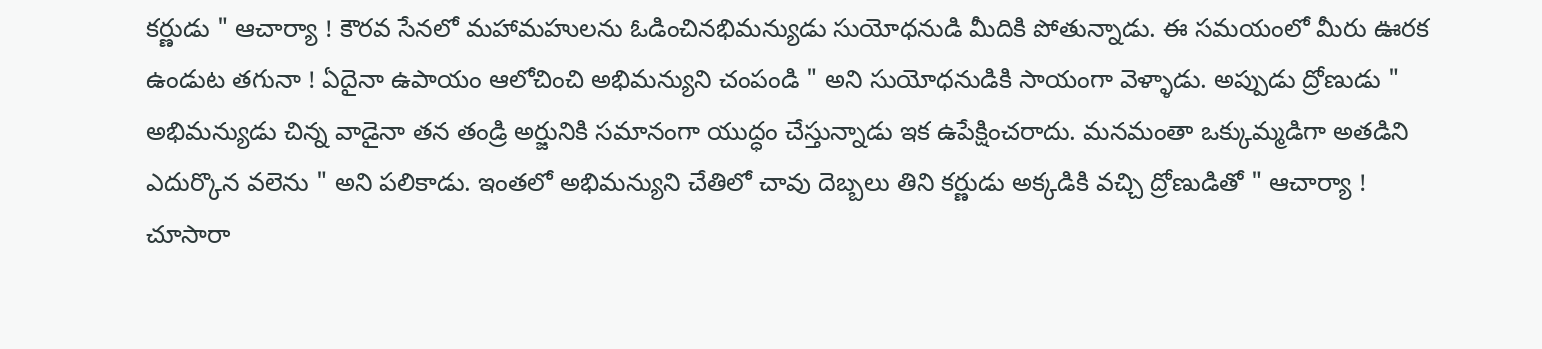కర్ణుడు " ఆచార్యా ! కౌరవ సేనలో మహామహులను ఓడించినభిమన్యుడు సుయోధనుడి మీదికి పోతున్నాడు. ఈ సమయంలో మీరు ఊరక ఉండుట తగునా ! ఏదైనా ఉపాయం ఆలోచించి అభిమన్యుని చంపండి " అని సుయోధనుడికి సాయంగా వెళ్ళాడు. అప్పుడు ద్రోణుడు " అభిమన్యుడు చిన్న వాడైనా తన తండ్రి అర్జునికి సమానంగా యుద్ధం చేస్తున్నాడు ఇక ఉపేక్షించరాదు. మనమంతా ఒక్కుమ్మడిగా అతడిని ఎదుర్కొన వలెను " అని పలికాడు. ఇంతలో అభిమన్యుని చేతిలో చావు దెబ్బలు తిని కర్ణుడు అక్కడికి వచ్చి ద్రోణుడితో " ఆచార్యా ! చూసారా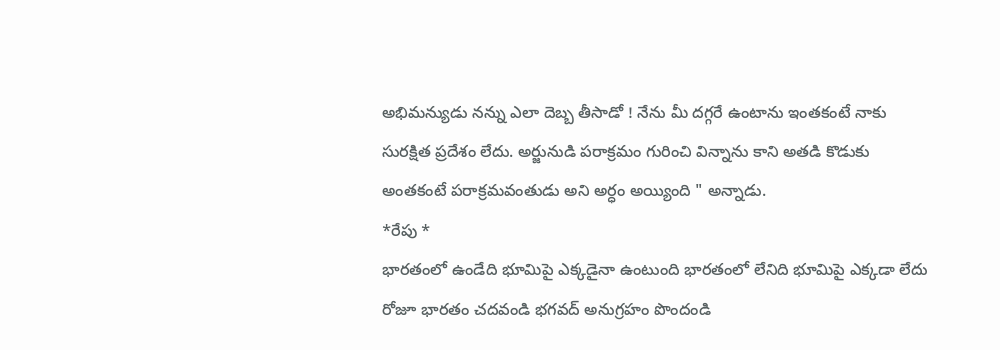అభిమన్యుడు నన్ను ఎలా దెబ్బ తీసాడో ! నేను మీ దగ్గరే ఉంటాను ఇంతకంటే నాకు సురక్షిత ప్రదేశం లేదు. అర్జునుడి పరాక్రమం గురించి విన్నాను కాని అతడి కొడుకు అంతకంటే పరాక్రమవంతుడు అని అర్ధం అయ్యింది " అన్నాడు.
*రేపు *
భారతంలో ఉండేది భూమిపై ఎక్కడైనా ఉంటుంది భారతంలో లేనిది భూమిపై ఎక్కడా లేదు
రోజూ భారతం చదవండి భగవద్ అనుగ్రహం పొందండి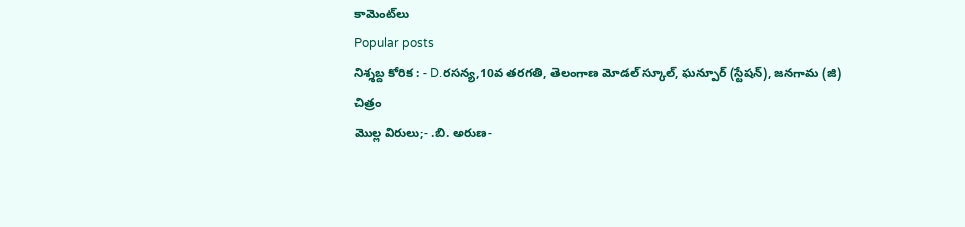కామెంట్‌లు
Popular posts
నిశ్శబ్ద కోరిక : - D.రసన్య,10వ తరగతి, తెలంగాణ మోడల్ స్కూల్, ఘన్పూర్ (స్టేషన్), జనగామ (జి)
చిత్రం
మొల్ల విరులు;- .బి. అరుణ-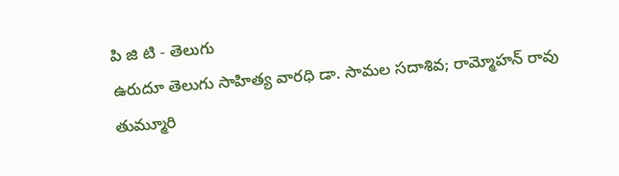పి జి టి - తెలుగు
ఉరుదూ తెలుగు సాహిత్య వారధి డా. సామల సదాశివ; రామ్మోహన్ రావు తుమ్మూరి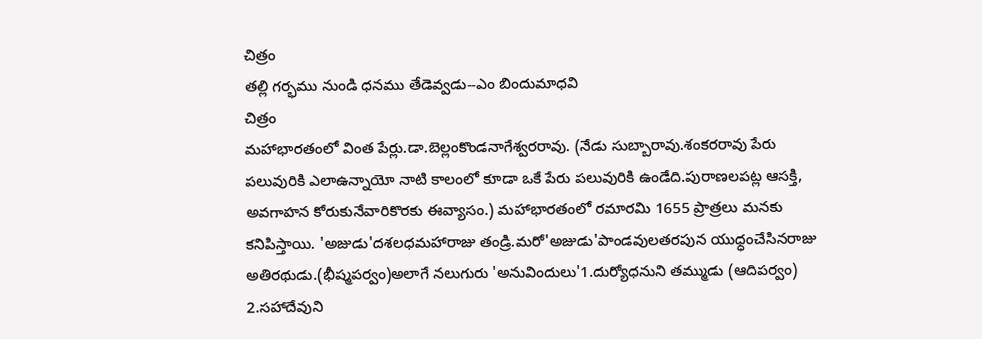చిత్రం
తల్లి గర్భము నుండి ధనము తేడెవ్వడు--ఎం బిందుమాధవి
చిత్రం
మహాభారతంలో వింత పేర్లు.డా.బెల్లంకొండనాగేశ్వరరావు. (నేడు సుబ్బారావు.శంకరరావు పేరు పలువురికి ఎలాఉన్నాయో నాటి కాలంలో కూడా ఒకే పేరు పలువురికి ఉండేది.పురాణలపట్ల ఆసక్తి, అవగాహన కోరుకునేవారికొరకు ఈవ్యాసం.) మహాభారతంలో రమారమి 1655 ప్రాత్రలు మనకు కనిపిస్తాయి. 'అజుడు'దశలధమహారాజు తండ్రి.మరో'అజుడు'పాండవులతరపున యుధ్ధంచేసినరాజు అతిరథుడు.(భీష్మపర్వం)అలాగే నలుగురు 'అనువిందులు'1.దుర్యోధనుని తమ్ముడు (ఆదిపర్వం) 2.సహాదేవుని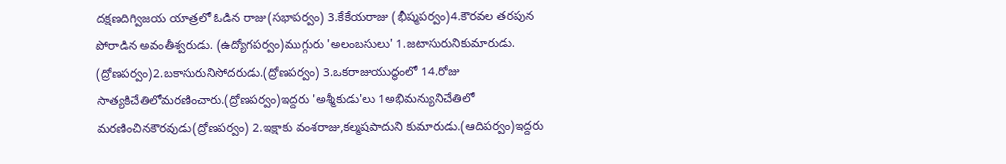దక్షణదిగ్విజయ యాత్రలో ఓడిన రాజు(సభాపర్వం) 3.కేకేయరాజు (భీష్మపర్వం)4.కౌరవల తరపున పోరాడిన అవంతీశ్వరుడు. (ఉద్యోగపర్వం)ముగ్గురు 'అలంబసులు' 1.జటాసురునికుమారుడు. (ద్రోణపర్వం)2.బకాసురునిసోదరుడు.(ద్రోణపర్వం) 3.ఒకరాజుయుద్ధంలో 14.రోజు సాత్యకిచేతిలోమరణించారు.(ద్రోణపర్వం)ఇద్దరు 'అశ్మీకుడు'లు 1అభిమన్యునిచేతిలో మరణించినకౌరవుడు(ద్రోణపర్వం) 2.ఇక్షాకు వంశరాజు,కల్మషపాదుని కుమారుడు.(ఆదిపర్వం)ఇద్దరు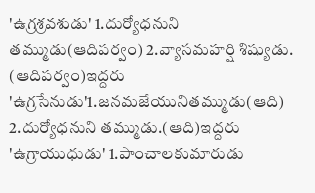'ఉగ్రశ్రవశుడు' 1.దుర్యోధనుని తమ్ముడు(ఆదిపర్వం) 2.వ్యాసమహర్షి శిష్యుడు. (ఆదిపర్వం)ఇద్దరు 'ఉగ్రసేనుడు'1.జనమజేయునితమ్ముడు(ఆది) 2.దుర్యోధనుని తమ్ముడు.(ఆది)ఇద్దరు 'ఉగ్రాయుధుడు' 1.పాంచాలకుమారుడు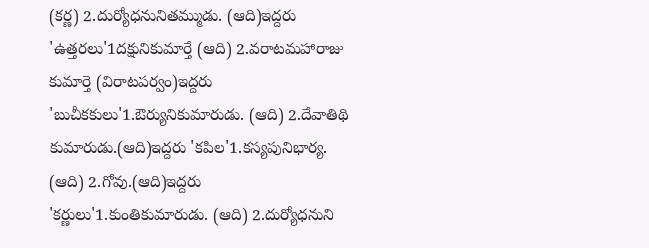(కర్ణ) 2.దుర్యోధనునితమ్ముడు. (ఆది)ఇద్దరు 'ఉత్తరలు'1దక్షునికుమార్తే (ఆది) 2.వరాటమహారాజు కుమార్తె (విరాటపర్వం)ఇద్దరు 'బుచీకకులు'1.ఔర్యునికుమారుడు. (ఆది) 2.దేవాతిథి కుమారుడు.(ఆది)ఇద్దరు 'కపిల'1.కస్యపునిభార్య. (ఆది) 2.గోవు.(ఆది)ఇద్దరు 'కర్ణులు'1.కుంతికుమారుడు. (ఆది) 2.దుర్యోధనుని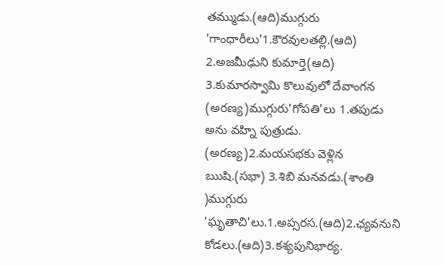తమ్ముడు.(ఆది)ముగ్గురు 'గాంధారీలు'1.కౌరవులతల్లి.(ఆది) 2.అజమీఢుని కుమార్తె(ఆది) 3.కుమారస్వామి కొలువులో దేవాంగన (అరణ్య)ముగ్గురు'గోపతి'లు 1.తపుడు అను వహ్ని పుత్రుడు. (అరణ్య)2.మయసభకు వెళ్లిన ఋషి.(సభా) 3.శిబి మనవడు.(శాంతి )ముగ్గురు 'ఘృతాచి'లు.1.అప్సరస.(ఆది)2.ఛ్యవనుని కోడలు.(ఆది)3.కశ్యపునిభార్య.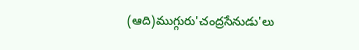(ఆది)ముగ్గురు'చంద్రసేనుడు'లు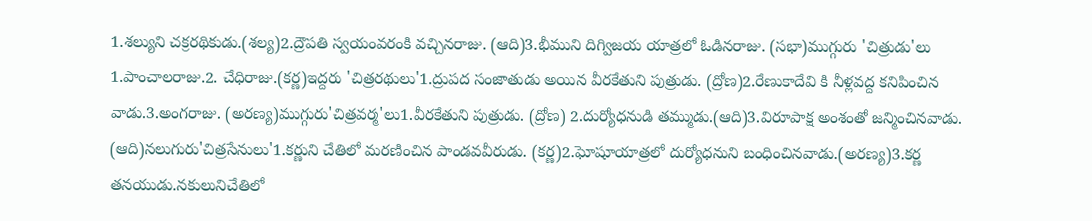1.శల్యుని చక్రరథికుడు.(శల్య)2.ద్రౌపతి స్వయంవరంకి వచ్చినరాజు. (ఆది)3.భీముని దిగ్విజయ యాత్రలో ఓడినరాజు. (సభా)ముగ్గురు 'చిత్రుడు'లు 1.పాంచాలరాజు.2. చేధిరాజు.(కర్ణ)ఇద్దరు 'చిత్రరథులు'1.ద్రుపద సంజాతుడు అయిన వీరకేతుని పుత్రుడు. (ద్రోణ)2.రేణుకాదేవి కి నీళ్లవద్ద కనిపించిన వాడు.3.అంగరాజు. (అరణ్య)ముగ్గురు'చిత్రవర్మ'లు1.వీరకేతుని పుత్రుడు. (ద్రోణ) 2.దుర్యోధనుడి తమ్ముడు.(ఆది)3.విరూపాక్ష అంశంతో జన్మించినవాడు. (ఆది)నలుగురు'చిత్రసేనులు'1.కర్ణుని చేతిలో మరణించిన పాండవవీరుడు. (కర్ణ)2.ఘోషూయాత్రలో దుర్యోధనుని బంధించినవాడు.(అరణ్య)3.కర్ణ తనయుడు.నకులునిచేతిలో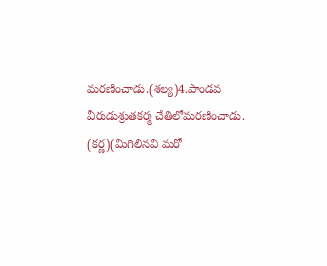మరణించాడు.(శల్య)4.పాండవ వీరుడుశ్రుతకర్మ చేతిలోమరణించాడు. (కర్ణ)(మిగిలినవి మరో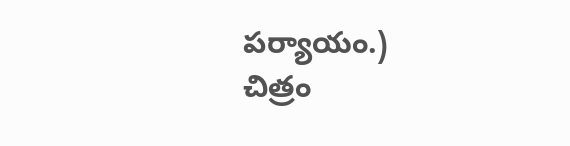పర్యాయం.)
చిత్రం